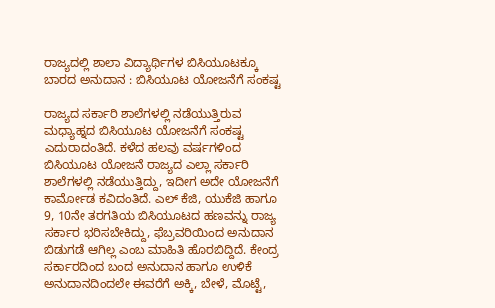ರಾಜ್ಯದಲ್ಲಿ ಶಾಲಾ ವಿದ್ಯಾರ್ಥಿಗಳ ಬಿಸಿಯೂಟಕ್ಕೂ ಬಾರದ ಅನುದಾನ : ಬಿಸಿಯೂಟ ಯೋಜನೆಗೆ ಸಂಕಷ್ಟ

ರಾಜ್ಯದ ಸರ್ಕಾರಿ ಶಾಲೆಗಳಲ್ಲಿ ನಡೆಯುತ್ತಿರುವ ಮಧ್ಯಾಹ್ನದ ಬಿಸಿಯೂಟ ಯೋಜನೆಗೆ ಸಂಕಷ್ಟ ಎದುರಾದಂತಿದೆ. ಕಳೆದ ಹಲವು ವರ್ಷಗಳಿಂದ ಬಿಸಿಯೂಟ ಯೋಜನೆ ರಾಜ್ಯದ ಎಲ್ಲಾ ಸರ್ಕಾರಿ ಶಾಲೆಗಳಲ್ಲಿ ನಡೆಯುತ್ತಿದ್ದು, ಇದೀಗ ಅದೇ ಯೋಜನೆಗೆ ಕಾರ್ಮೋಡ ಕವಿದಂತಿದೆ. ಎಲ್ ಕೆಜಿ, ಯುಕೆಜಿ ಹಾಗೂ 9, 10ನೇ ತರಗತಿಯ ಬಿಸಿಯೂಟದ ಹಣವನ್ನು ರಾಜ್ಯ ಸರ್ಕಾರ ಭರಿಸಬೇಕಿದ್ದು, ಫೆಬ್ರವರಿಯಿಂದ ಅನುದಾನ ಬಿಡುಗಡೆ ಆಗಿಲ್ಲ ಎಂಬ ಮಾಹಿತಿ ಹೊರಬಿದ್ದಿದೆ. ಕೇಂದ್ರ ಸರ್ಕಾರದಿಂದ ಬಂದ ಅನುದಾನ ಹಾಗೂ ಉಳಿಕೆ ಅನುದಾನದಿಂದಲೇ ಈವರೆಗೆ ಅಕ್ಕಿ, ಬೇಳೆ, ಮೊಟ್ಟೆ,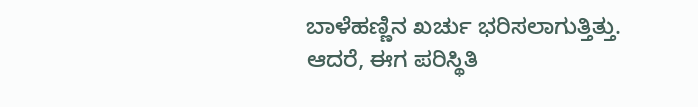ಬಾಳೆಹಣ್ಣಿನ ಖರ್ಚು ಭರಿಸಲಾಗುತ್ತಿತ್ತು. ಆದರೆ, ಈಗ ಪರಿಸ್ಥಿತಿ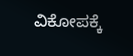ವಿಕೋಪಕ್ಕೆ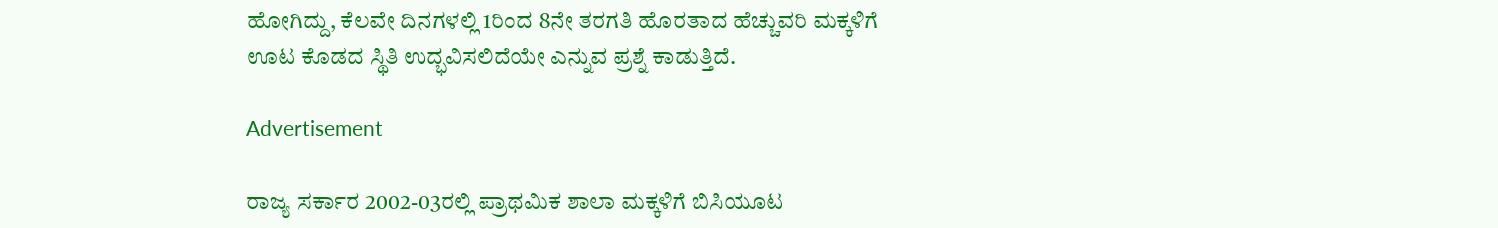ಹೋಗಿದ್ದು, ಕೆಲವೇ ದಿನಗಳಲ್ಲಿ 1ರಿಂದ 8ನೇ ತರಗತಿ ಹೊರತಾದ ಹೆಚ್ಚುವರಿ ಮಕ್ಕಳಿಗೆ ಊಟ ಕೊಡದ ಸ್ಥಿತಿ ಉದ್ಭವಿಸಲಿದೆಯೇ ಎನ್ನುವ ಪ್ರಶ್ನೆ ಕಾಡುತ್ತಿದೆ.

Advertisement

ರಾಜ್ಯ ಸರ್ಕಾರ 2002-03ರಲ್ಲಿ ಪ್ರಾಥಮಿಕ ಶಾಲಾ ಮಕ್ಕಳಿಗೆ ಬಿಸಿಯೂಟ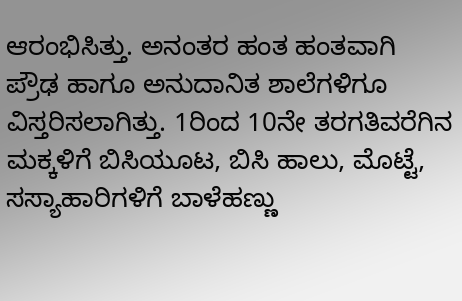ಆರಂಭಿಸಿತ್ತು. ಅನಂತರ ಹಂತ ಹಂತವಾಗಿ ಪ್ರೌಢ ಹಾಗೂ ಅನುದಾನಿತ ಶಾಲೆಗಳಿಗೂ ವಿಸ್ತರಿಸಲಾಗಿತ್ತು. 1ರಿಂದ 10ನೇ ತರಗತಿವರೆಗಿನ ಮಕ್ಕಳಿಗೆ ಬಿಸಿಯೂಟ, ಬಿಸಿ ಹಾಲು, ಮೊಟ್ಟೆ, ಸಸ್ಯಾಹಾರಿಗಳಿಗೆ ಬಾಳೆಹಣ್ಣು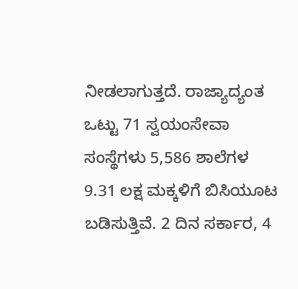ನೀಡಲಾಗುತ್ತದೆ. ರಾಜ್ಯಾದ್ಯಂತ ಒಟ್ಟು 71 ಸ್ವಯಂಸೇವಾ ಸಂಸ್ಥೆಗಳು 5,586 ಶಾಲೆಗಳ 9.31 ಲಕ್ಷ ಮಕ್ಕಳಿಗೆ ಬಿಸಿಯೂಟ ಬಡಿಸುತ್ತಿವೆ. 2 ದಿನ ಸರ್ಕಾರ, 4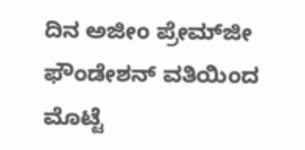ದಿನ ಅಜೀಂ ಪ್ರೇಮ್‌ಜೀ ಫೌಂಡೇಶನ್ ವತಿಯಿಂದ ಮೊಟ್ಟೆ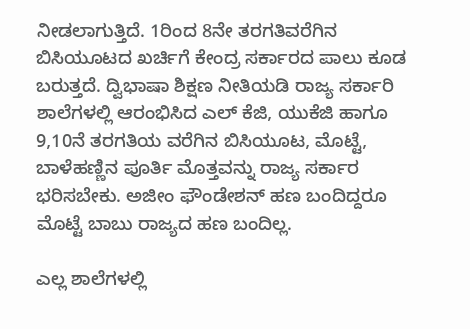ನೀಡಲಾಗುತ್ತಿದೆ. 1ರಿಂದ 8ನೇ ತರಗತಿವರೆಗಿನ ಬಿಸಿಯೂಟದ ಖರ್ಚಿಗೆ ಕೇಂದ್ರ ಸರ್ಕಾರದ ಪಾಲು ಕೂಡ ಬರುತ್ತದೆ. ದ್ವಿಭಾಷಾ ಶಿಕ್ಷಣ ನೀತಿಯಡಿ ರಾಜ್ಯ ಸರ್ಕಾರಿ ಶಾಲೆಗಳಲ್ಲಿ ಆರಂಭಿಸಿದ ಎಲ್ ಕೆಜಿ, ಯುಕೆಜಿ ಹಾಗೂ 9,10ನೆ ತರಗತಿಯ ವರೆಗಿನ ಬಿಸಿಯೂಟ, ಮೊಟ್ಟೆ, ಬಾಳೆಹಣ್ಣಿನ ಪೂರ್ತಿ ಮೊತ್ತವನ್ನು ರಾಜ್ಯ ಸರ್ಕಾರ ಭರಿಸಬೇಕು. ಅಜೀಂ ಫೌಂಡೇಶನ್ ಹಣ ಬಂದಿದ್ದರೂ ಮೊಟ್ಟೆ ಬಾಬು ರಾಜ್ಯದ ಹಣ ಬಂದಿಲ್ಲ.

ಎಲ್ಲ ಶಾಲೆಗಳಲ್ಲಿ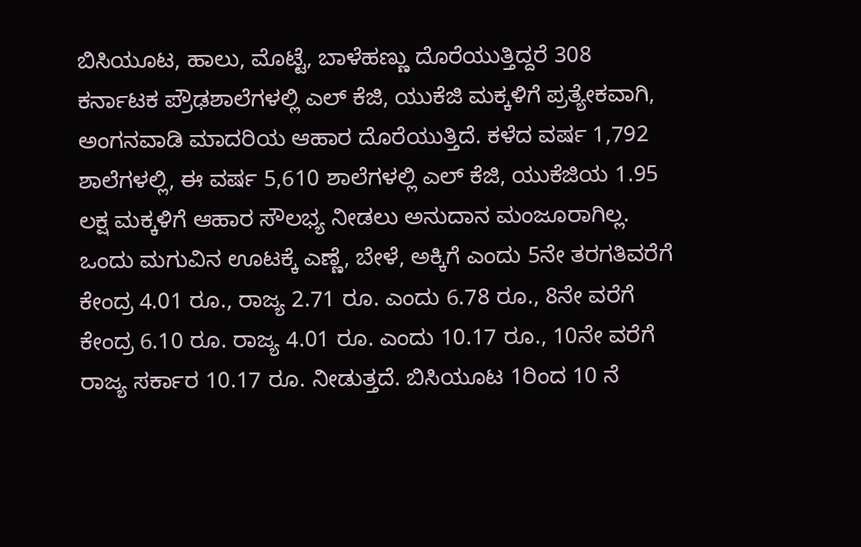ಬಿಸಿಯೂಟ, ಹಾಲು, ಮೊಟ್ಟೆ, ಬಾಳೆಹಣ್ಣು ದೊರೆಯುತ್ತಿದ್ದರೆ 308 ಕರ್ನಾಟಕ ಪ್ರೌಢಶಾಲೆಗಳಲ್ಲಿ ಎಲ್ ಕೆಜಿ, ಯುಕೆಜಿ ಮಕ್ಕಳಿಗೆ ಪ್ರತ್ಯೇಕವಾಗಿ, ಅಂಗನವಾಡಿ ಮಾದರಿಯ ಆಹಾರ ದೊರೆಯುತ್ತಿದೆ. ಕಳೆದ ವರ್ಷ 1,792 ಶಾಲೆಗಳಲ್ಲಿ, ಈ ವರ್ಷ 5,610 ಶಾಲೆಗಳಲ್ಲಿ ಎಲ್ ಕೆಜಿ, ಯುಕೆಜಿಯ 1.95 ಲಕ್ಷ ಮಕ್ಕಳಿಗೆ ಆಹಾರ ಸೌಲಭ್ಯ ನೀಡಲು ಅನುದಾನ ಮಂಜೂರಾಗಿಲ್ಲ. ಒಂದು ಮಗುವಿನ ಊಟಕ್ಕೆ ಎಣ್ಣೆ, ಬೇಳೆ, ಅಕ್ಕಿಗೆ ಎಂದು 5ನೇ ತರಗತಿವರೆಗೆ ಕೇಂದ್ರ 4.01 ರೂ., ರಾಜ್ಯ 2.71 ರೂ. ಎಂದು 6.78 ರೂ., 8ನೇ ವರೆಗೆ ಕೇಂದ್ರ 6.10 ರೂ. ರಾಜ್ಯ 4.01 ರೂ. ಎಂದು 10.17 ರೂ., 10ನೇ ವರೆಗೆ ರಾಜ್ಯ ಸರ್ಕಾರ 10.17 ರೂ. ನೀಡುತ್ತದೆ. ಬಿಸಿಯೂಟ 1ರಿಂದ 10 ನೆ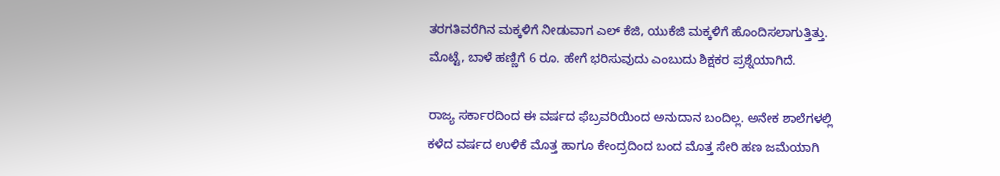ತರಗತಿವರೆಗಿನ ಮಕ್ಕಳಿಗೆ ನೀಡುವಾಗ ಎಲ್ ಕೆಜಿ, ಯುಕೆಜಿ ಮಕ್ಕಳಿಗೆ ಹೊಂದಿಸಲಾಗುತ್ತಿತ್ತು. ಮೊಟ್ಟೆ, ಬಾಳೆ ಹಣ್ಣಿಗೆ 6 ರೂ. ಹೇಗೆ ಭರಿಸುವುದು ಎಂಬುದು ಶಿಕ್ಷಕರ ಪ್ರಶ್ನೆಯಾಗಿದೆ.

ರಾಜ್ಯ ಸರ್ಕಾರದಿಂದ ಈ ವರ್ಷದ ಫೆಬ್ರವರಿಯಿಂದ ಅನುದಾನ ಬಂದಿಲ್ಲ. ಅನೇಕ ಶಾಲೆಗಳಲ್ಲಿ ಕಳೆದ ವರ್ಷದ ಉಳಿಕೆ ಮೊತ್ತ ಹಾಗೂ ಕೇಂದ್ರದಿಂದ ಬಂದ ಮೊತ್ತ ಸೇರಿ ಹಣ ಜಮೆಯಾಗಿ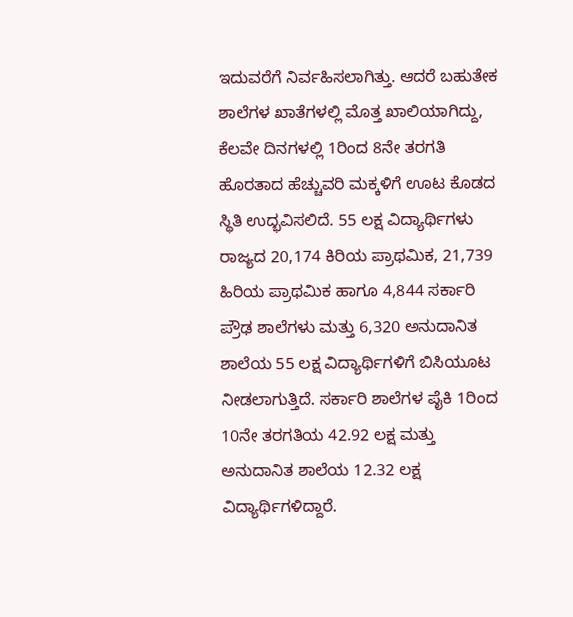ಇದುವರೆಗೆ ನಿರ್ವಹಿಸಲಾಗಿತ್ತು. ಆದರೆ ಬಹುತೇಕ ಶಾಲೆಗಳ ಖಾತೆಗಳಲ್ಲಿ ಮೊತ್ತ ಖಾಲಿಯಾಗಿದ್ದು, ಕೆಲವೇ ದಿನಗಳಲ್ಲಿ 1ರಿಂದ 8ನೇ ತರಗತಿ ಹೊರತಾದ ಹೆಚ್ಚುವರಿ ಮಕ್ಕಳಿಗೆ ಊಟ ಕೊಡದ ಸ್ಥಿತಿ ಉದ್ಭವಿಸಲಿದೆ. 55 ಲಕ್ಷ ವಿದ್ಯಾರ್ಥಿಗಳು ರಾಜ್ಯದ 20,174 ಕಿರಿಯ ಪ್ರಾಥಮಿಕ, 21,739 ಹಿರಿಯ ಪ್ರಾಥಮಿಕ ಹಾಗೂ 4,844 ಸರ್ಕಾರಿ ಪ್ರೌಢ ಶಾಲೆಗಳು ಮತ್ತು 6,320 ಅನುದಾನಿತ ಶಾಲೆಯ 55 ಲಕ್ಷ ವಿದ್ಯಾರ್ಥಿಗಳಿಗೆ ಬಿಸಿಯೂಟ ನೀಡಲಾಗುತ್ತಿದೆ. ಸರ್ಕಾರಿ ಶಾಲೆಗಳ ಪೈಕಿ 1ರಿಂದ 10ನೇ ತರಗತಿಯ 42.92 ಲಕ್ಷ ಮತ್ತು ಅನುದಾನಿತ ಶಾಲೆಯ 12.32 ಲಕ್ಷ ವಿದ್ಯಾರ್ಥಿಗಳಿದ್ದಾರೆ.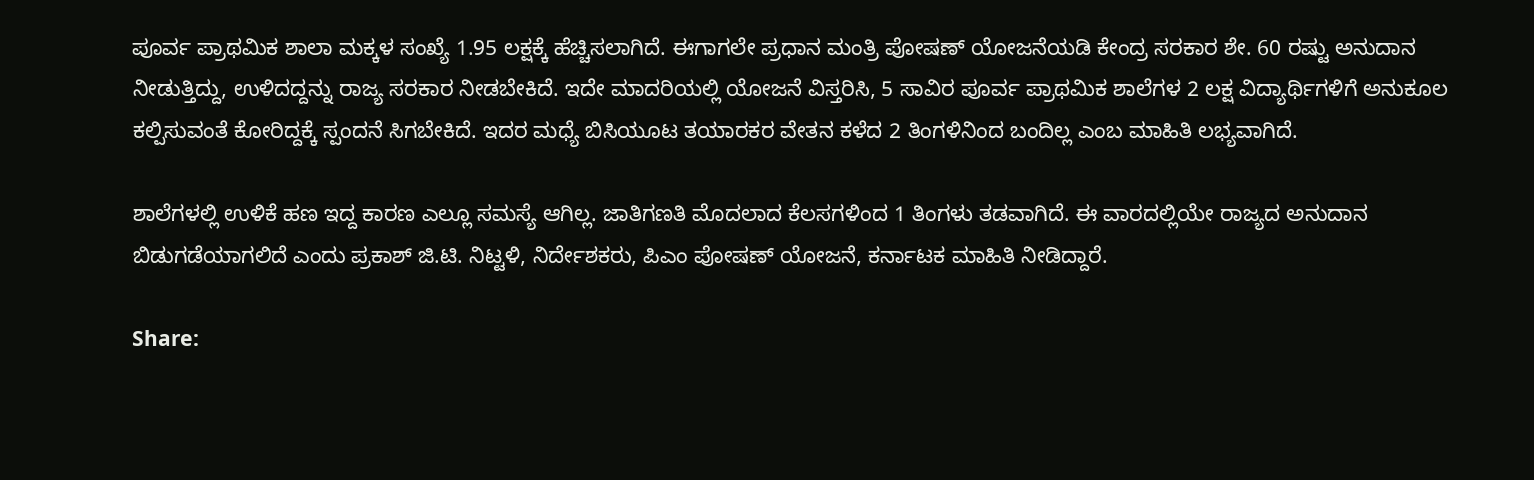ಪೂರ್ವ ಪ್ರಾಥಮಿಕ ಶಾಲಾ ಮಕ್ಕಳ ಸಂಖ್ಯೆ 1.95 ಲಕ್ಷಕ್ಕೆ ಹೆಚ್ಚಿಸಲಾಗಿದೆ. ಈಗಾಗಲೇ ಪ್ರಧಾನ ಮಂತ್ರಿ ಪೋಷಣ್ ಯೋಜನೆಯಡಿ ಕೇಂದ್ರ ಸರಕಾರ ಶೇ. 60 ರಷ್ಟು ಅನುದಾನ ನೀಡುತ್ತಿದ್ದು, ಉಳಿದದ್ದನ್ನು ರಾಜ್ಯ ಸರಕಾರ ನೀಡಬೇಕಿದೆ. ಇದೇ ಮಾದರಿಯಲ್ಲಿ ಯೋಜನೆ ವಿಸ್ತರಿಸಿ, 5 ಸಾವಿರ ಪೂರ್ವ ಪ್ರಾಥಮಿಕ ಶಾಲೆಗಳ 2 ಲಕ್ಷ ವಿದ್ಯಾರ್ಥಿಗಳಿಗೆ ಅನುಕೂಲ ಕಲ್ಪಿಸುವಂತೆ ಕೋರಿದ್ದಕ್ಕೆ ಸ್ಪಂದನೆ ಸಿಗಬೇಕಿದೆ. ಇದರ ಮಧ್ಯೆ ಬಿಸಿಯೂಟ ತಯಾರಕರ ವೇತನ ಕಳೆದ 2 ತಿಂಗಳಿನಿಂದ ಬಂದಿಲ್ಲ ಎಂಬ ಮಾಹಿತಿ ಲಭ್ಯವಾಗಿದೆ.

ಶಾಲೆಗಳಲ್ಲಿ ಉಳಿಕೆ ಹಣ ಇದ್ದ ಕಾರಣ ಎಲ್ಲೂ ಸಮಸ್ಯೆ ಆಗಿಲ್ಲ. ಜಾತಿಗಣತಿ ಮೊದಲಾದ ಕೆಲಸಗಳಿಂದ 1 ತಿಂಗಳು ತಡವಾಗಿದೆ. ಈ ವಾರದಲ್ಲಿಯೇ ರಾಜ್ಯದ ಅನುದಾನ ಬಿಡುಗಡೆಯಾಗಲಿದೆ ಎಂದು ಪ್ರಕಾಶ್ ಜಿ.ಟಿ. ನಿಟ್ಟಳಿ, ನಿರ್ದೇಶಕರು, ಪಿಎಂ ಪೋಷಣ್ ಯೋಜನೆ, ಕರ್ನಾಟಕ ಮಾಹಿತಿ ನೀಡಿದ್ದಾರೆ.

Share: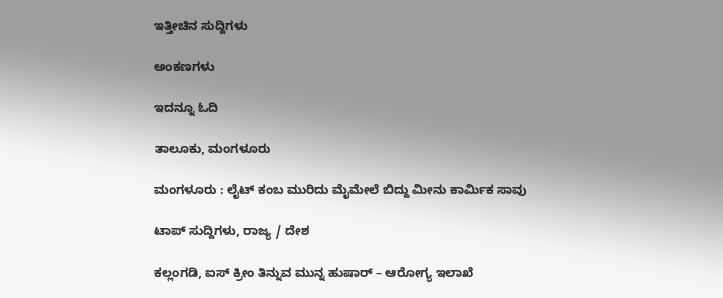ಇತ್ತೀಚಿನ ಸುದ್ದಿಗಳು

ಅಂಕಣಗಳು

ಇದನ್ನೂ ಓದಿ

ತಾಲೂಕು, ಮಂಗಳೂರು

ಮಂಗಳೂರು : ಲೈಟ್ ಕಂಬ ಮುರಿದು ಮೈಮೇಲೆ ಬಿದ್ದು ಮೀನು ಕಾರ್ಮಿಕ ಸಾವು

ಟಾಪ್ ಸುದ್ದಿಗಳು, ರಾಜ್ಯ / ದೇಶ

ಕಲ್ಲಂಗಡಿ, ಐಸ್ ಕ್ರೀಂ ತಿನ್ನುವ ಮುನ್ನ ಹುಷಾರ್‌ – ಆರೋಗ್ಯ ಇಲಾಖೆ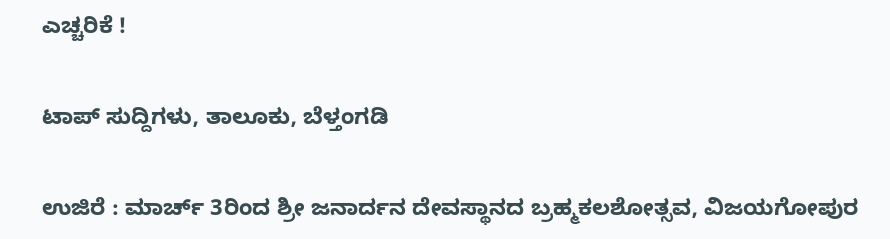ಎಚ್ಚರಿಕೆ !

ಟಾಪ್ ಸುದ್ದಿಗಳು, ತಾಲೂಕು, ಬೆಳ್ತಂಗಡಿ

ಉಜಿರೆ : ಮಾರ್ಚ್ 3ರಿಂದ ಶ್ರೀ ಜನಾರ್ದನ ದೇವಸ್ಥಾನದ ಬ್ರಹ್ಮಕಲಶೋತ್ಸವ, ವಿಜಯಗೋಪುರ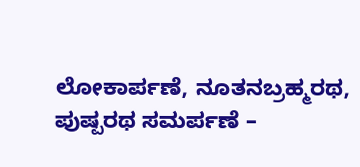ಲೋಕಾರ್ಪಣೆ, ನೂತನಬ್ರಹ್ಮರಥ, ಪುಷ್ಪರಥ ಸಮರ್ಪಣೆ –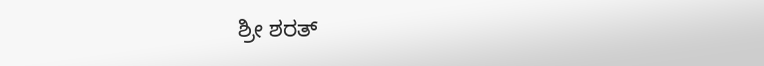ಶ್ರೀ ಶರತ್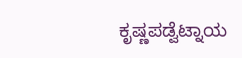ಕೃಷ್ಣಪಡ್ವೆಟ್ನಾಯ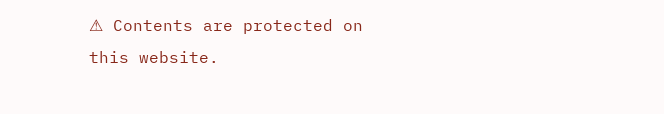⚠ Contents are protected on this website.